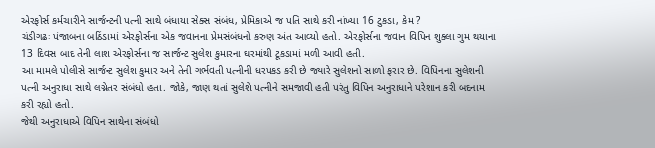એરફોર્સ કર્મચારીને સાર્જન્ટની પત્ની સાથે બંધાયા સેક્સ સંબંધ, પ્રેમિકાએ જ પતિ સાથે કરી નાંખ્યા 16 ટુકડા, કેમ ?
ચંડીગઢઃ પંજાબના બઠિંડામાં એરફોર્સના એક જવાનના પ્રેમસંબંધનો કરુણ અંત આવ્યો હતો. એરફોર્સના જવાન વિપિન શુક્લા ગુમ થયાના 13 દિવસ બાદ તેની લાશ એરફોર્સના જ સાર્જન્ટ સુલેશ કુમારના ઘરમાંથી ટૂકડામાં મળી આવી હતી.
આ મામલે પોલીસે સાર્જન્ટ સુલેશ કુમાર અને તેની ગર્ભવતી પત્નીની ધરપકડ કરી છે જ્યારે સુલેશનો સાળો ફરાર છે. વિપિનના સુલેશની પત્ની અનુરાધા સાથે લગ્નેતર સંબંધો હતા. જોકે, જાણ થતાં સુલેશે પત્નીને સમજાવી હતી પરંતુ વિપિન અનુરાધાને પરેશાન કરી બદનામ કરી રહ્યો હતો.
જેથી અનુરાધાએ વિપિન સાથેના સંબંધો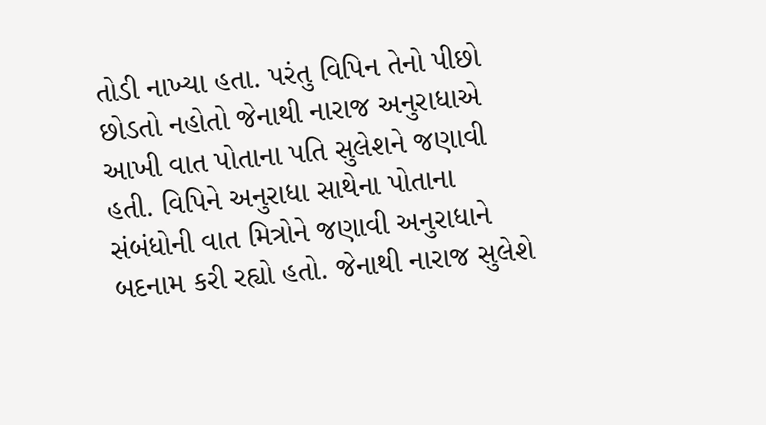તોડી નાખ્યા હતા. પરંતુ વિપિન તેનો પીછો છોડતો નહોતો જેનાથી નારાજ અનુરાધાએ આખી વાત પોતાના પતિ સુલેશને જણાવી હતી. વિપિને અનુરાધા સાથેના પોતાના સંબંધોની વાત મિત્રોને જણાવી અનુરાધાને બદનામ કરી રહ્યો હતો. જેનાથી નારાજ સુલેશે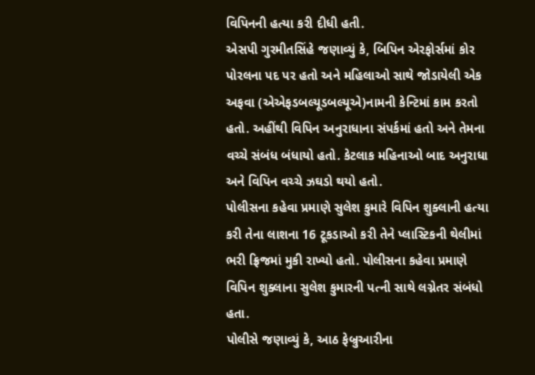વિપિનની હત્યા કરી દીધી હતી.
એસપી ગુરમીતસિંહે જણાવ્યું કે, બિપિન એરફોર્સમાં કોર પોરલના પદ પર હતો અને મહિલાઓ સાથે જોડાયેલી એક અફવા (એએફડબલ્યૂડબલ્યૂએ)નામની કેન્ટિમાં કામ કરતો હતો. અહીંથી વિપિન અનુરાધાના સંપર્કમાં હતો અને તેમના વચ્ચે સંબંધ બંધાયો હતો. કેટલાક મહિનાઓ બાદ અનુરાધા અને વિપિન વચ્ચે ઝઘડો થયો હતો.
પોલીસના કહેવા પ્રમાણે સુલેશ કુમારે વિપિન શુક્લાની હત્યા કરી તેના લાશના 16 ટૂકડાઓ કરી તેને પ્લાસ્ટિકની થેલીમાં ભરી ફ્રિજમાં મુકી રાખ્યો હતો. પોલીસના કહેવા પ્રમાણે વિપિન શુક્લાના સુલેશ કુમારની પત્ની સાથે લગ્નેતર સંબંધો હતા.
પોલીસે જણાવ્યું કે, આઠ ફેબ્રુઆરીના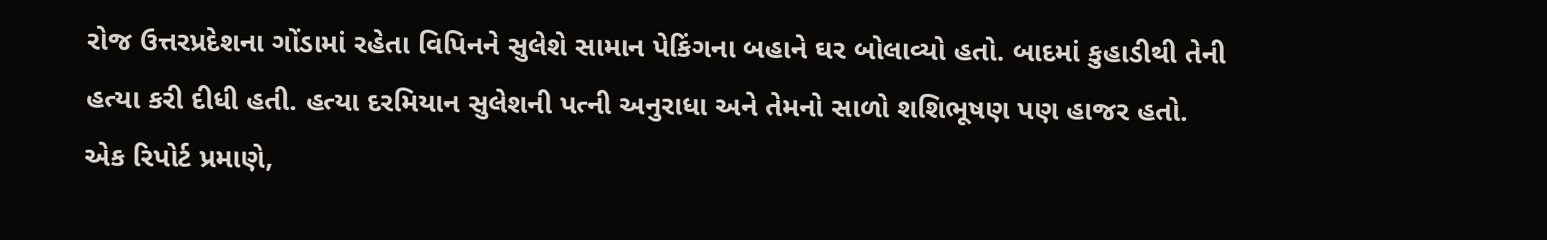રોજ ઉત્તરપ્રદેશના ગોંડામાં રહેતા વિપિનને સુલેશે સામાન પેકિંગના બહાને ઘર બોલાવ્યો હતો. બાદમાં કુહાડીથી તેની હત્યા કરી દીધી હતી. હત્યા દરમિયાન સુલેશની પત્ની અનુરાધા અને તેમનો સાળો શશિભૂષણ પણ હાજર હતો.
એક રિપોર્ટ પ્રમાણે,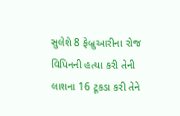સુલેશે 8 ફેબ્રુઆરીના રોજ વિપિનની હત્યા કરી તેની લાશના 16 ટૂકડા કરી તેને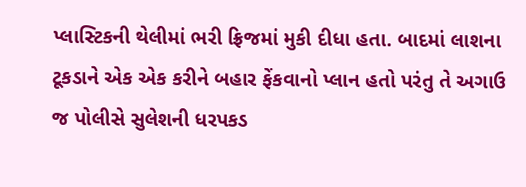પ્લાસ્ટિકની થેલીમાં ભરી ફ્રિજમાં મુકી દીધા હતા. બાદમાં લાશના ટૂકડાને એક એક કરીને બહાર ફેંકવાનો પ્લાન હતો પરંતુ તે અગાઉ જ પોલીસે સુલેશની ધરપકડ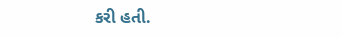કરી હતી.